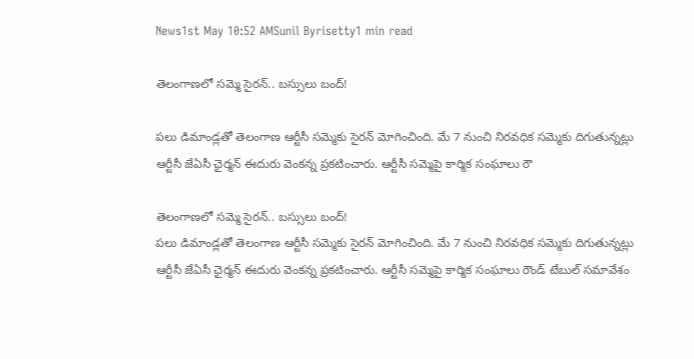News1st May 10:52 AMSunil Byrisetty1 min read

తెలంగాణలో సమ్మె సైరన్.. బస్సులు బంద్!

పలు డిమాండ్లతో తెలంగాణ ఆర్టీసీ సమ్మెకు సైరన్ మోగించింది. మే 7 నుంచి నిరవధిక సమ్మెకు దిగుతున్నట్లు ఆర్టీసీ జేఏసీ ఛైర్మన్ ఈదురు వెంకన్న ప్రకటించారు. ఆర్టీసీ సమ్మెపై కార్మిక సంఘాలు రౌ

తెలంగాణలో సమ్మె సైరన్.. బస్సులు బంద్!
పలు డిమాండ్లతో తెలంగాణ ఆర్టీసీ సమ్మెకు సైరన్ మోగించింది. మే 7 నుంచి నిరవధిక సమ్మెకు దిగుతున్నట్లు ఆర్టీసీ జేఏసీ ఛైర్మన్ ఈదురు వెంకన్న ప్రకటించారు. ఆర్టీసీ సమ్మెపై కార్మిక సంఘాలు రౌండ్ టేబుల్ సమావేశం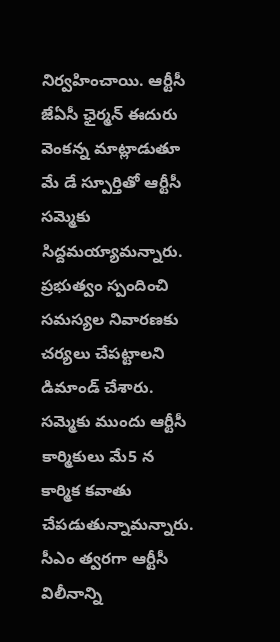నిర్వహించాయి. ఆర్టీసీ జేఏసీ ఛైర్మన్ ఈదురు వెంకన్న మాట్లాడుతూ మే డే స్పూర్తితో ఆర్టీసీ సమ్మెకు సిద్దమయ్యామన్నారు. ప్రభుత్వం స్పందించి సమస్యల నివారణకు చర్యలు చేపట్టాలని డిమాండ్ చేశారు. సమ్మెకు ముందు ఆర్టీసీ కార్మికులు మే5 న కార్మిక కవాతు చేపడుతున్నామన్నారు. సీఎం త్వరగా ఆర్టీసీ విలీనాన్ని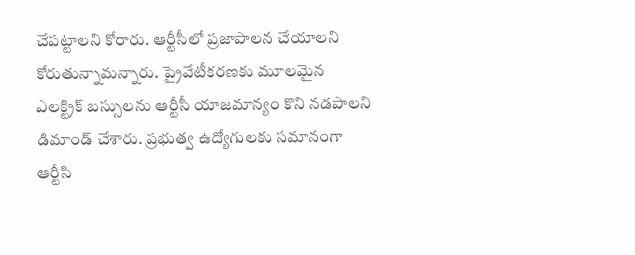చేపట్టాలని కోరారు. ఆర్టీసీలో ప్రజాపాలన చేయాలని కోరుతున్నామన్నారు. ప్రైవేటీకరణకు మూలమైన ఎలక్ట్రిక్ బస్సులను ఆర్టీసీ యాజమాన్యం కొని నడపాలని డిమాండ్ చేశారు. ప్రభుత్వ ఉద్యోగులకు సమానంగా ఆర్టీసి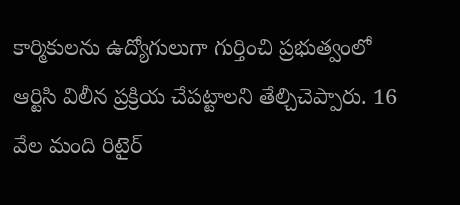కార్మికులను ఉద్యోగులుగా గుర్తించి ప్రభుత్వంలో ఆర్టిసి విలీన ప్రక్రియ చేపట్టాలని తేల్చిచెప్పారు. 16 వేల మంది రిటైర్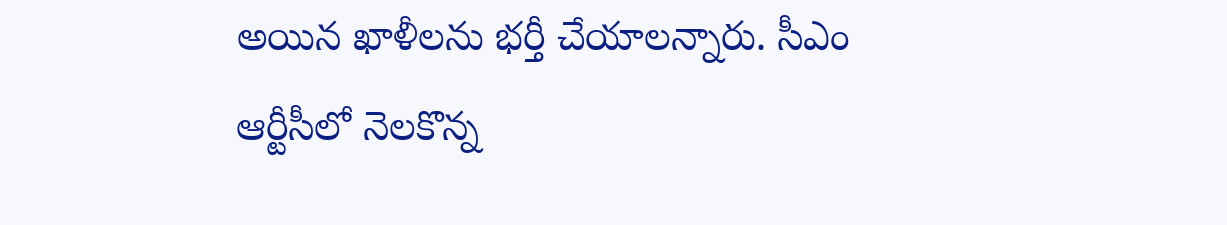అయిన ఖాళీలను భర్తీ చేయాలన్నారు. సీఎం ఆర్టీసీలో నెలకొన్న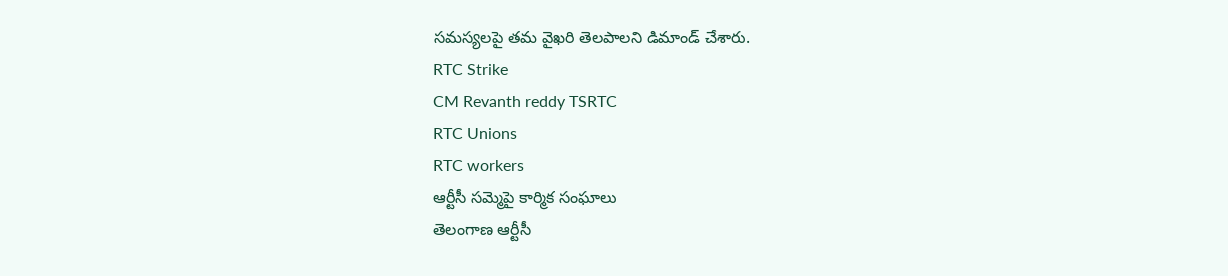సమస్యలపై తమ వైఖరి తెలపాలని డిమాండ్ చేశారు.
RTC Strike
CM Revanth reddy TSRTC
RTC Unions
RTC workers
ఆర్టీసీ సమ్మెపై కార్మిక సంఘాలు
తెలంగాణ ఆర్టీసీ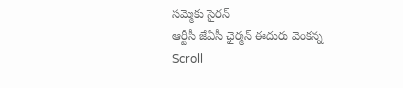సమ్మెకు సైరన్
ఆర్టీసీ జేఏసీ ఛైర్మన్ ఈదురు వెంకన్న
Scroll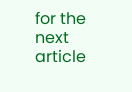for the next article